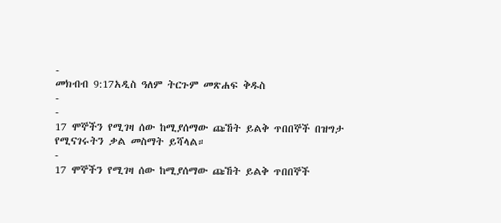-
መክብብ 9:17አዲስ ዓለም ትርጉም መጽሐፍ ቅዱስ
-
-
17 ሞኞችን የሚገዛ ሰው ከሚያሰማው ጩኸት ይልቅ ጥበበኞች በዝግታ የሚናገሩትን ቃል መስማት ይሻላል።
-
17 ሞኞችን የሚገዛ ሰው ከሚያሰማው ጩኸት ይልቅ ጥበበኞች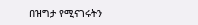በዝግታ የሚናገሩትን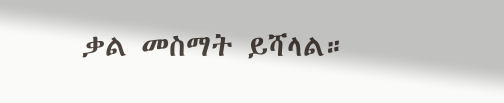ቃል መስማት ይሻላል።